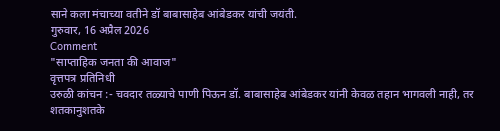साने कला मंचाच्या वतीने डॉ बाबासाहेब आंबेडकर यांची जयंती.
गुरुवार, 16 अप्रैल 2026
Comment
"साप्ताहिक जनता की आवाज"
वृत्तपत्र प्रतिनिधी
उरुळी कांचन :- चवदार तळ्याचे पाणी पिऊन डॉ. बाबासाहेब आंबेडकर यांनी केवळ तहान भागवली नाही, तर शतकानुशतके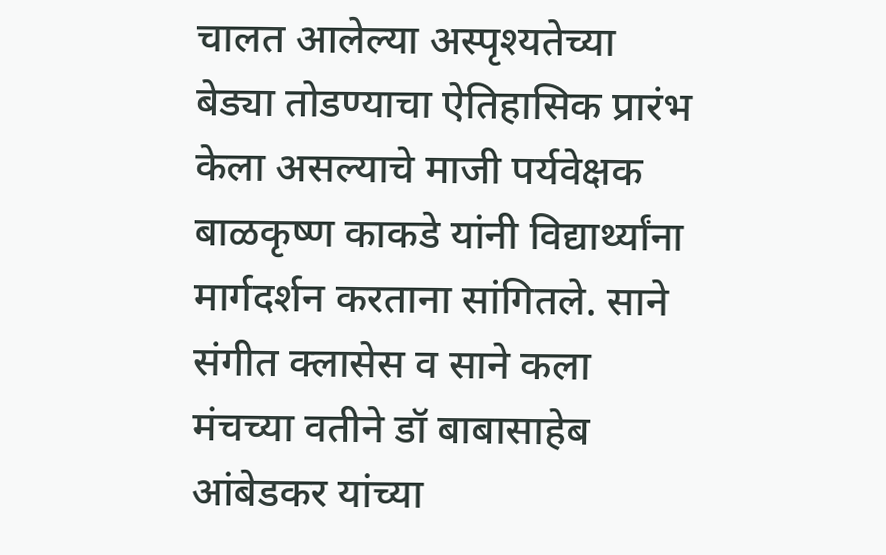चालत आलेल्या अस्पृश्यतेच्या बेड्या तोडण्याचा ऐतिहासिक प्रारंभ केला असल्याचे माजी पर्यवेक्षक बाळकृष्ण काकडे यांनी विद्यार्थ्यांना मार्गदर्शन करताना सांगितले. साने संगीत क्लासेस व साने कला मंचच्या वतीने डॉ बाबासाहेब आंबेडकर यांच्या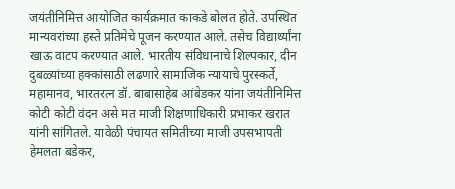जयंतीनिमित्त आयोजित कार्यक्रमात काकडे बोलत होते. उपस्थित मान्यवरांच्या हस्ते प्रतिमेचे पूजन करण्यात आले. तसेच विद्यार्थ्यांना खाऊ वाटप करण्यात आले. भारतीय संविधानाचे शिल्पकार, दीन दुबळ्यांच्या हक्कांसाठी लढणारे सामाजिक न्यायाचे पुरस्कर्ते, महामानव, भारतरत्न डॉ. बाबासाहेब आंबेडकर यांना जयंतीनिमित्त कोटी कोटी वंदन असे मत माजी शिक्षणाधिकारी प्रभाकर खरात यांनी सांगितले. यावेळी पंचायत समितीच्या माजी उपसभापती हेमलता बडेकर,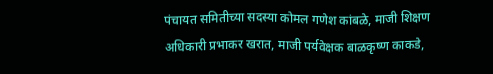पंचायत समितीच्या सदस्या कोमल गणेश कांबळे, माजी शिक्षण अधिकारी प्रभाकर खरात, माजी पर्यवेक्षक बाळकृष्ण काकडे,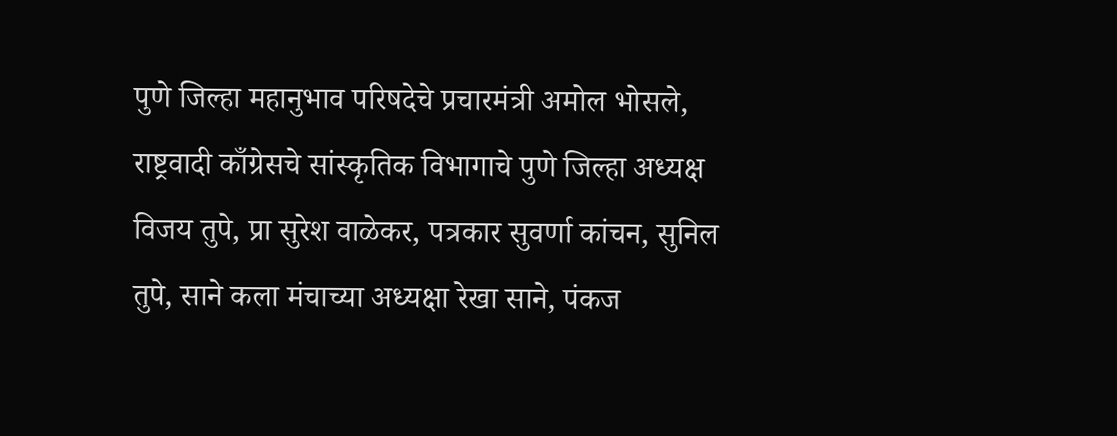पुणे जिल्हा महानुभाव परिषदेचे प्रचारमंत्री अमोल भोसले, राष्ट्रवादी काँग्रेसचे सांस्कृतिक विभागाचे पुणे जिल्हा अध्यक्ष विजय तुपे, प्रा सुरेश वाळेकर, पत्रकार सुवर्णा कांचन, सुनिल तुपे, साने कला मंचाच्या अध्यक्षा रेखा साने, पंकज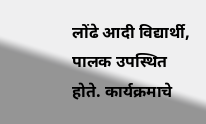लोंढे आदी विद्यार्थी, पालक उपस्थित होते. कार्यक्रमाचे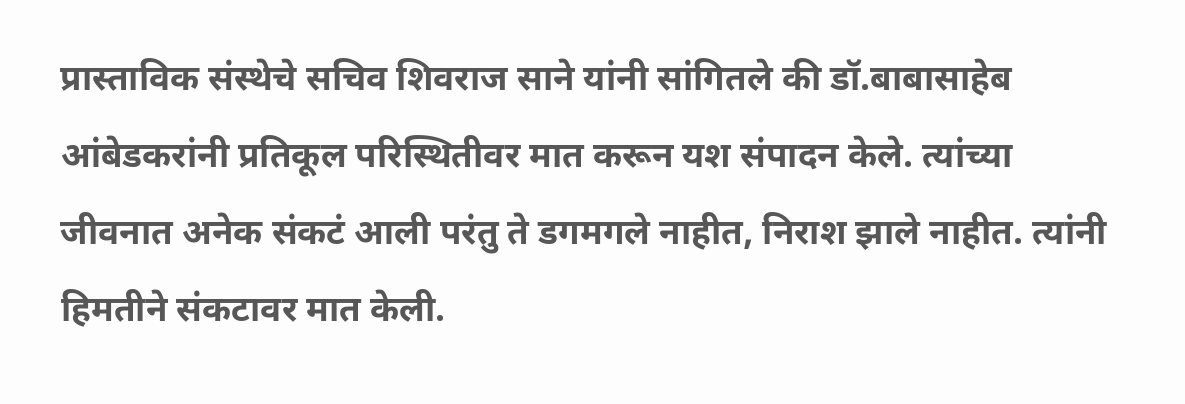प्रास्ताविक संस्थेचे सचिव शिवराज साने यांनी सांगितले की डॉ.बाबासाहेब आंबेडकरांनी प्रतिकूल परिस्थितीवर मात करून यश संपादन केले. त्यांच्या जीवनात अनेक संकटं आली परंतु ते डगमगले नाहीत, निराश झाले नाहीत. त्यांनी हिमतीने संकटावर मात केली.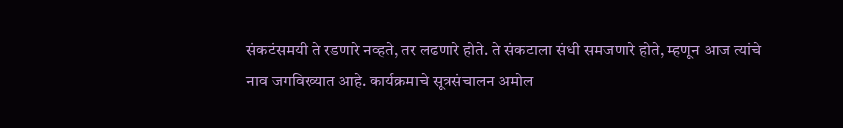संकटंसमयी ते रडणारे नव्हते, तर लढणारे होते. ते संकटाला संधी समजणारे होते, म्हणून आज त्यांचे नाव जगविख्यात आहे. कार्यक्रमाचे सूत्रसंचालन अमोल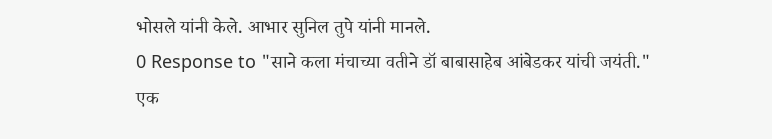भोसले यांनी केले. आभार सुनिल तुपे यांनी मानले.
0 Response to "साने कला मंचाच्या वतीने डॉ बाबासाहेब आंबेडकर यांची जयंती."
एक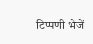टिप्पणी भेजें